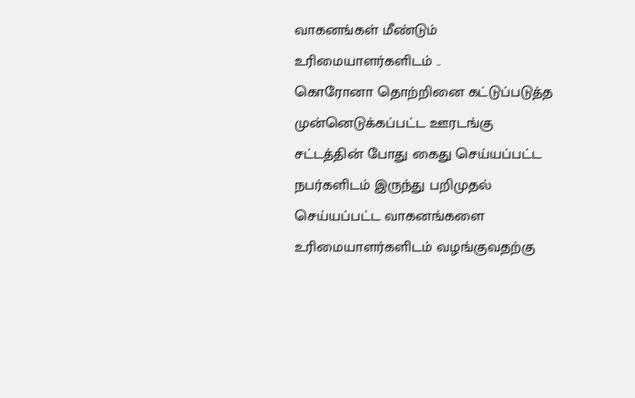வாகனங்கள் மீண்டும் உரிமையாளர்களிடம் ..
கொரோனா தொற்றினை கட்டுப்படுத்த முன்னெடுக்கப்பட்ட ஊரடங்கு சட்டத்தின் போது கைது செய்யப்பட்ட நபர்களிடம் இருந்து பறிமுதல் செய்யப்பட்ட வாகனங்களை உரிமையாளர்களிடம் வழங்குவதற்கு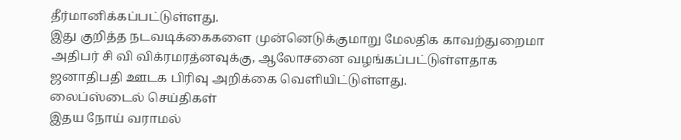தீர்மானிக்கப்பட்டுள்ளது.
இது குறித்த நடவடிக்கைகளை முன்னெடுக்குமாறு மேலதிக காவற்துறைமா அதிபர் சி வி விக்ரமரத்னவுக்கு, ஆலோசனை வழங்கப்பட்டுள்ளதாக ஜனாதிபதி ஊடக பிரிவு அறிக்கை வெளியிட்டுள்ளது.
லைப்ஸ்டைல் செய்திகள்
இதய நோய் வராமல்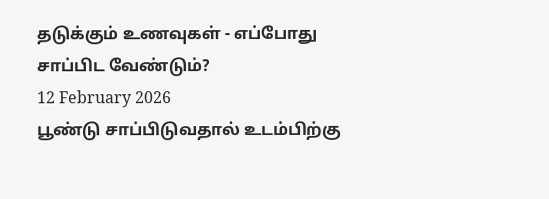தடுக்கும் உணவுகள் - எப்போது சாப்பிட வேண்டும்?
12 February 2026
பூண்டு சாப்பிடுவதால் உடம்பிற்கு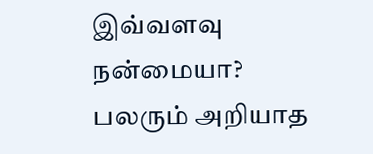இவ்வளவு நன்மையா? பலரும் அறியாத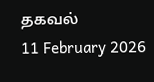தகவல்
11 February 2026